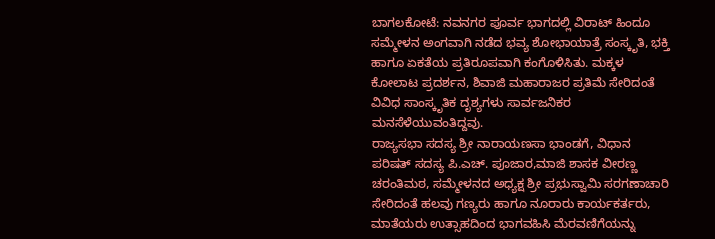ಬಾಗಲಕೋಟೆ: ನವನಗರ ಪೂರ್ವ ಭಾಗದಲ್ಲಿ ವಿರಾಟ್ ಹಿಂದೂ ಸಮ್ಮೇಳನ ಅಂಗವಾಗಿ ನಡೆದ ಭವ್ಯ ಶೋಭಾಯಾತ್ರೆ ಸಂಸ್ಕೃತಿ, ಭಕ್ತಿ ಹಾಗೂ ಏಕತೆಯ ಪ್ರತಿರೂಪವಾಗಿ ಕಂಗೊಳಿಸಿತು. ಮಕ್ಕಳ ಕೋಲಾಟ ಪ್ರದರ್ಶನ, ಶಿವಾಜಿ ಮಹಾರಾಜರ ಪ್ರತಿಮೆ ಸೇರಿದಂತೆ ವಿವಿಧ ಸಾಂಸ್ಕೃತಿಕ ದೃಶ್ಯಗಳು ಸಾರ್ವಜನಿಕರ ಮನಸೆಳೆಯುವಂತಿದ್ದವು.
ರಾಜ್ಯಸಭಾ ಸದಸ್ಯ ಶ್ರೀ ನಾರಾಯಣಸಾ ಭಾಂಡಗೆ, ವಿಧಾನ ಪರಿಷತ್ ಸದಸ್ಯ ಪಿ.ಎಚ್. ಪೂಜಾರ,ಮಾಜಿ ಶಾಸಕ ವೀರಣ್ಣ ಚರಂತಿಮಠ, ಸಮ್ಮೇಳನದ ಅಧ್ಯಕ್ಷ ಶ್ರೀ ಪ್ರಭುಸ್ವಾಮಿ ಸರಗಣಾಚಾರಿ ಸೇರಿದಂತೆ ಹಲವು ಗಣ್ಯರು ಹಾಗೂ ನೂರಾರು ಕಾರ್ಯಕರ್ತರು, ಮಾತೆಯರು ಉತ್ಸಾಹದಿಂದ ಭಾಗವಹಿಸಿ ಮೆರವಣಿಗೆಯನ್ನು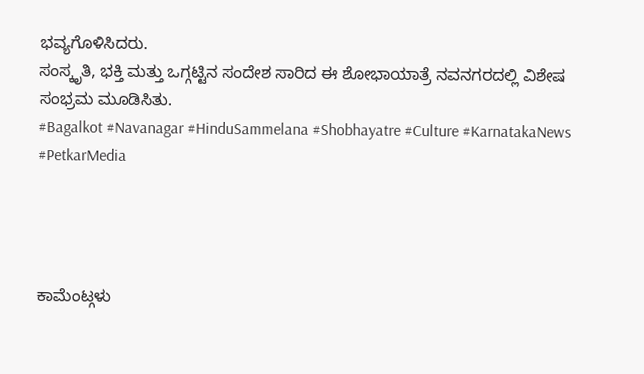ಭವ್ಯಗೊಳಿಸಿದರು.
ಸಂಸ್ಕೃತಿ, ಭಕ್ತಿ ಮತ್ತು ಒಗ್ಗಟ್ಟಿನ ಸಂದೇಶ ಸಾರಿದ ಈ ಶೋಭಾಯಾತ್ರೆ ನವನಗರದಲ್ಲಿ ವಿಶೇಷ ಸಂಭ್ರಮ ಮೂಡಿಸಿತು.
#Bagalkot #Navanagar #HinduSammelana #Shobhayatre #Culture #KarnatakaNews #PetkarMedia




ಕಾಮೆಂಟ್ಗಳು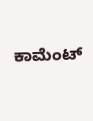ಕಾಮೆಂಟ್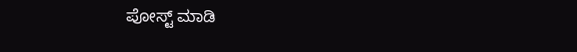ಪೋಸ್ಟ್ ಮಾಡಿ